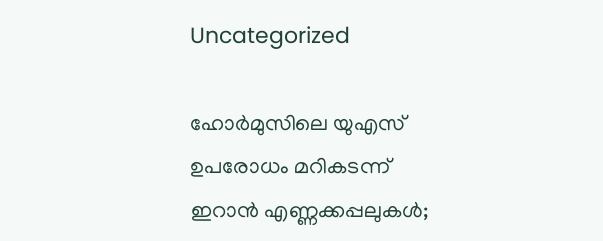Uncategorized

ഹോര്‍മുസിലെ യുഎസ് ഉപരോധം മറികടന്ന് ഇറാന്‍ എണ്ണക്കപ്പലുകള്‍;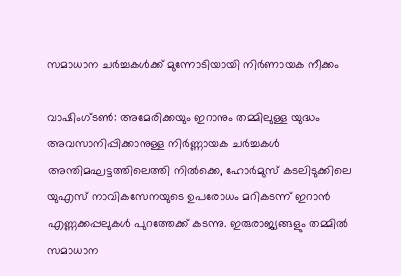സമാധാന ചര്‍ച്ചകള്‍ക്ക് മുന്നോടിയായി നിര്‍ണായക നീക്കം

വാഷിംഗ്ടണ്‍: അമേരിക്കയും ഇറാനും തമ്മിലുള്ള യുദ്ധം അവസാനിപ്പിക്കാനുള്ള നിര്‍ണ്ണായക ചര്‍ച്ചകള്‍ അന്തിമഘട്ടത്തിലെത്തി നില്‍ക്കെ, ഹോര്‍മുസ് കടലിടുക്കിലെ യുഎസ് നാവികസേനയുടെ ഉപരോധം മറികടന്ന് ഇറാന്‍ എണ്ണക്കപ്പലുകള്‍ പുറത്തേക്ക് കടന്നു. ഇരുരാജ്യങ്ങളും തമ്മില്‍ സമാധാന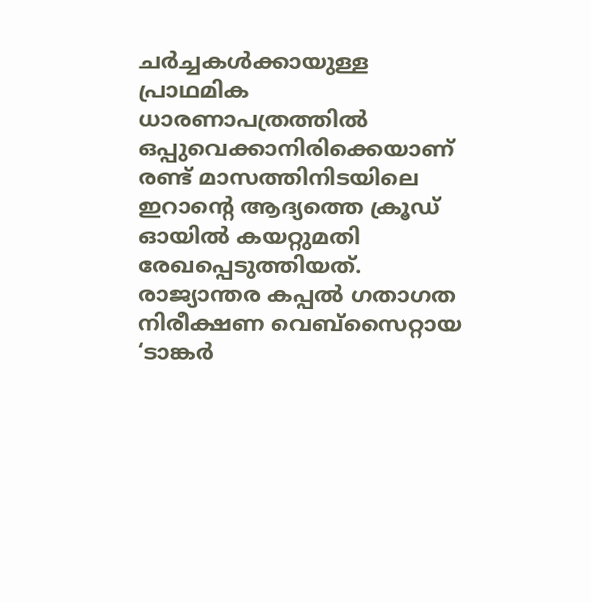ചര്‍ച്ചകള്‍ക്കായുള്ള പ്രാഥമിക ധാരണാപത്രത്തില്‍ ഒപ്പുവെക്കാനിരിക്കെയാണ് രണ്ട് മാസത്തിനിടയിലെ ഇറാന്റെ ആദ്യത്തെ ക്രൂഡ് ഓയില്‍ കയറ്റുമതി രേഖപ്പെടുത്തിയത്. രാജ്യാന്തര കപ്പല്‍ ഗതാഗത നിരീക്ഷണ വെബ്‌സൈറ്റായ ‘ടാങ്കര്‍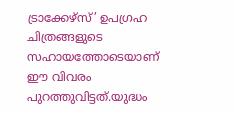ട്രാക്കേഴ്‌സ്’ ഉപഗ്രഹ ചിത്രങ്ങളുടെ സഹായത്തോടെയാണ് ഈ വിവരം പുറത്തുവിട്ടത്.യുദ്ധം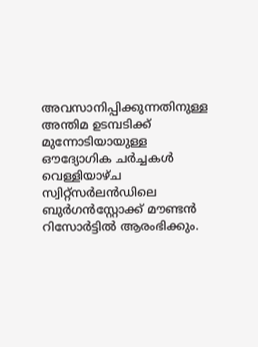അവസാനിപ്പിക്കുന്നതിനുള്ള അന്തിമ ഉടമ്പടിക്ക് മുന്നോടിയായുള്ള ഔദ്യോഗിക ചര്‍ച്ചകള്‍ വെള്ളിയാഴ്ച സ്വിറ്റ്‌സര്‍ലന്‍ഡിലെ ബുര്‍ഗന്‍സ്റ്റോക്ക് മൗണ്ടന്‍ റിസോര്‍ട്ടില്‍ ആരംഭിക്കും.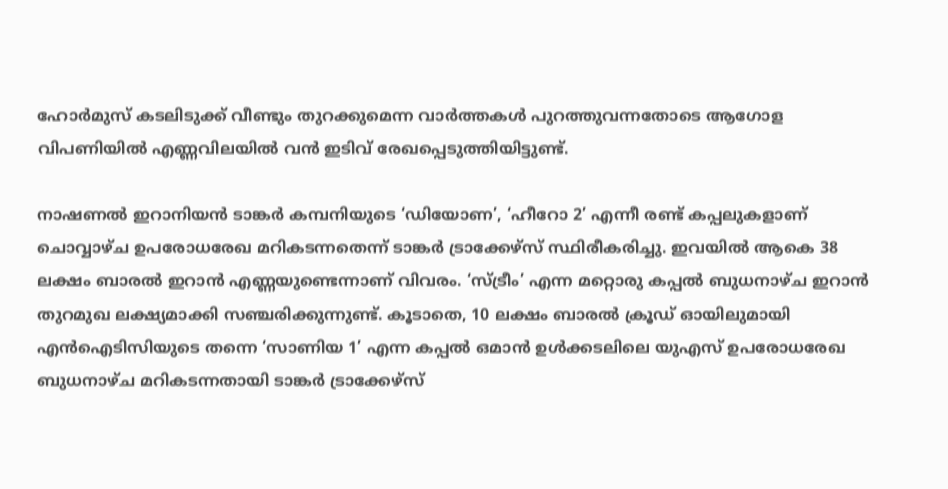ഹോര്‍മുസ് കടലിടുക്ക് വീണ്ടും തുറക്കുമെന്ന വാര്‍ത്തകള്‍ പുറത്തുവന്നതോടെ ആഗോള വിപണിയില്‍ എണ്ണവിലയില്‍ വന്‍ ഇടിവ് രേഖപ്പെടുത്തിയിട്ടുണ്ട്.

നാഷണല്‍ ഇറാനിയന്‍ ടാങ്കര്‍ കമ്പനിയുടെ ‘ഡിയോണ’, ‘ഹീറോ 2’ എന്നീ രണ്ട് കപ്പലുകളാണ് ചൊവ്വാഴ്ച ഉപരോധരേഖ മറികടന്നതെന്ന് ടാങ്കര്‍ ട്രാക്കേഴ്‌സ് സ്ഥിരീകരിച്ചു. ഇവയില്‍ ആകെ 38 ലക്ഷം ബാരല്‍ ഇറാന്‍ എണ്ണയുണ്ടെന്നാണ് വിവരം. ‘സ്ട്രീം’ എന്ന മറ്റൊരു കപ്പല്‍ ബുധനാഴ്ച ഇറാന്‍ തുറമുഖ ലക്ഷ്യമാക്കി സഞ്ചരിക്കുന്നുണ്ട്. കൂടാതെ, 10 ലക്ഷം ബാരല്‍ ക്രൂഡ് ഓയിലുമായി എന്‍ഐടിസിയുടെ തന്നെ ‘സാണിയ 1’ എന്ന കപ്പല്‍ ഒമാന്‍ ഉള്‍ക്കടലിലെ യുഎസ് ഉപരോധരേഖ ബുധനാഴ്ച മറികടന്നതായി ടാങ്കര്‍ ട്രാക്കേഴ്‌സ്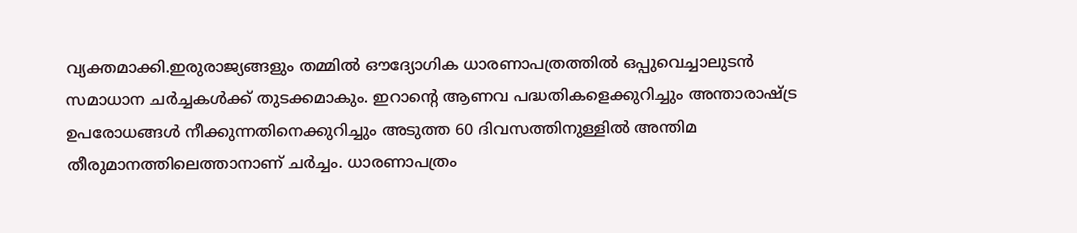വ്യക്തമാക്കി.ഇരുരാജ്യങ്ങളും തമ്മില്‍ ഔദ്യോഗിക ധാരണാപത്രത്തില്‍ ഒപ്പുവെച്ചാലുടന്‍ സമാധാന ചര്‍ച്ചകള്‍ക്ക് തുടക്കമാകും. ഇറാന്റെ ആണവ പദ്ധതികളെക്കുറിച്ചും അന്താരാഷ്ട്ര ഉപരോധങ്ങള്‍ നീക്കുന്നതിനെക്കുറിച്ചും അടുത്ത 60 ദിവസത്തിനുള്ളില്‍ അന്തിമ തീരുമാനത്തിലെത്താനാണ് ചര്‍ച്ചം. ധാരണാപത്രം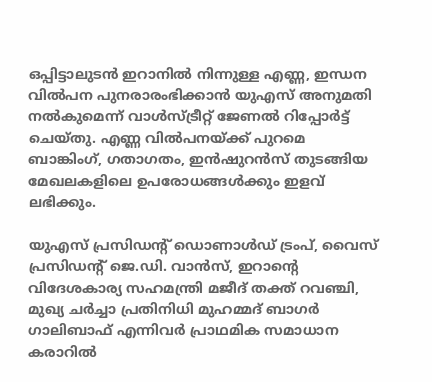ഒപ്പിട്ടാലുടന്‍ ഇറാനില്‍ നിന്നുള്ള എണ്ണ, ഇന്ധന വില്‍പന പുനരാരംഭിക്കാന്‍ യുഎസ് അനുമതി നല്‍കുമെന്ന് വാള്‍സ്ട്രീറ്റ് ജേണല്‍ റിപ്പോര്‍ട്ട് ചെയ്തു. എണ്ണ വില്‍പനയ്ക്ക് പുറമെ ബാങ്കിംഗ്, ഗതാഗതം, ഇന്‍ഷുറന്‍സ് തുടങ്ങിയ മേഖലകളിലെ ഉപരോധങ്ങള്‍ക്കും ഇളവ് ലഭിക്കും.

യുഎസ് പ്രസിഡന്റ് ഡൊണാള്‍ഡ് ട്രംപ്, വൈസ് പ്രസിഡന്റ് ജെ.ഡി. വാന്‍സ്, ഇറാന്റെ വിദേശകാര്യ സഹമന്ത്രി മജീദ് തക്ത് റവഞ്ചി, മുഖ്യ ചര്‍ച്ചാ പ്രതിനിധി മുഹമ്മദ് ബാഗര്‍ ഗാലിബാഫ് എന്നിവര്‍ പ്രാഥമിക സമാധാന കരാറില്‍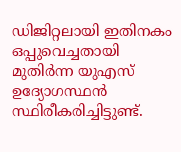ഡിജിറ്റലായി ഇതിനകം ഒപ്പുവെച്ചതായി മുതിര്‍ന്ന യുഎസ് ഉദ്യോഗസ്ഥന്‍ സ്ഥിരീകരിച്ചിട്ടുണ്ട്.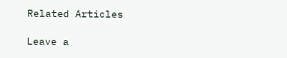Related Articles

Leave a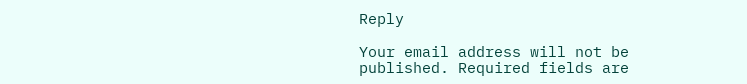Reply

Your email address will not be published. Required fields are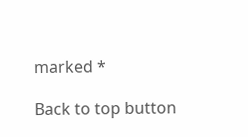marked *

Back to top button